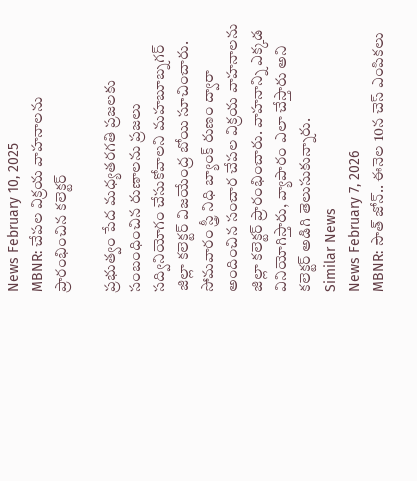News February 10, 2025
MBNR: చేపల విక్రయ వాహనాలను ప్రారంభించిన కలెక్టర్

ప్రభుత్వం పేద మధ్యతరగతి ప్రజలకు సంబంధించిన రుణాలను ప్రజలు సద్వినియోగం చేసుకోవాలని మహబూబ్నగర్ జిల్లా కలెక్టర్ విజయేంద్ర బోయి సూచించారు. సోమవారం స్త్రీ నిధి బ్యాంక్ రుణం ద్వారా అందించిన సంచార చేపల విక్రయ వాహనాలను జిల్లా కలెక్టర్ ప్రారంభించారు. వాహనాన్ని ఎక్కడ వినియోగిస్తారు, వ్యాపారం ఎలా చేస్తారు అని కలెక్టర్ అడిగి తెలుసుకున్నారు.
Similar News
News February 7, 2026
MBNR: సౌత్ జోన్.. ఈనెల 10న చెస్ ఎంపికలు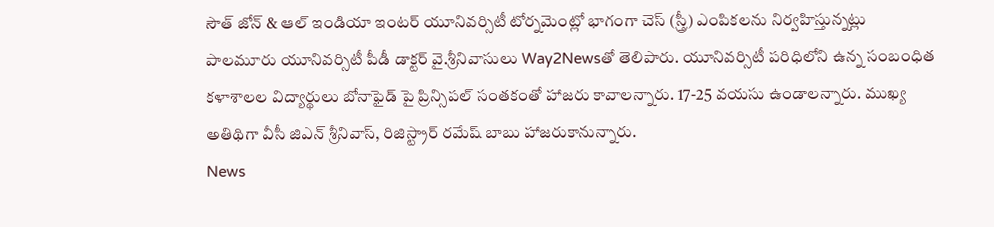సౌత్ జోన్ & ఆల్ ఇండియా ఇంటర్ యూనివర్సిటీ టోర్నమెంట్లో భాగంగా చెస్ (స్త్రీ) ఎంపికలను నిర్వహిస్తున్నట్లు పాలమూరు యూనివర్సిటీ పీడీ డాక్టర్ వై.శ్రీనివాసులు Way2Newsతో తెలిపారు. యూనివర్సిటీ పరిధిలోని ఉన్న సంబంధిత కళాశాలల విద్యార్థులు బోనాఫైడ్ పై ప్రిన్సిపల్ సంతకంతో హాజరు కావాలన్నారు. 17-25 వయసు ఉండాలన్నారు. ముఖ్య అతిథిగా వీసీ జిఎన్ శ్రీనివాస్, రిజిస్ట్రార్ రమేష్ బాబు హాజరుకానున్నారు.
News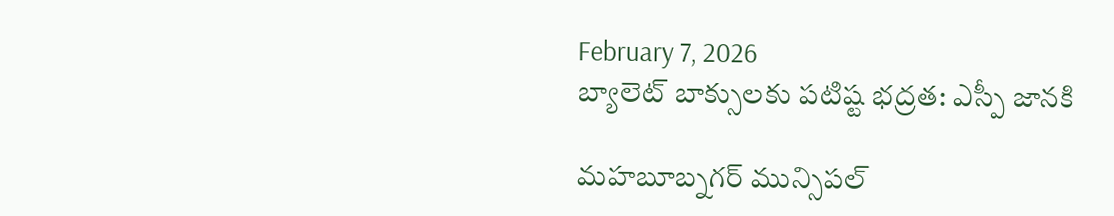February 7, 2026
బ్యాలెట్ బాక్సులకు పటిష్ట భద్రత: ఎస్పీ జానకి

మహబూబ్నగర్ మున్సిపల్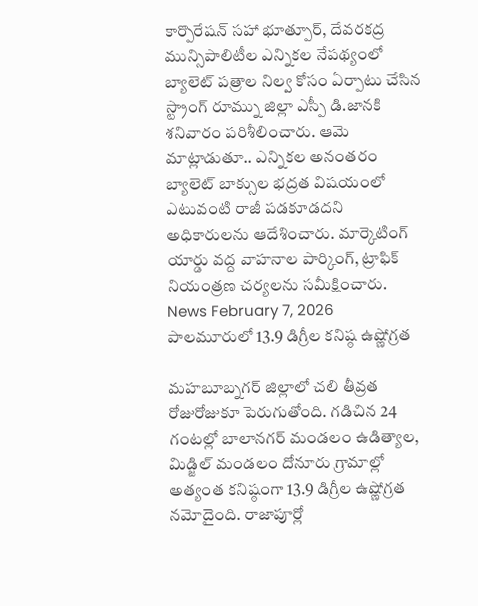కార్పొరేషన్ సహా భూత్పూర్, దేవరకద్ర మున్సిపాలిటీల ఎన్నికల నేపథ్యంలో బ్యాలెట్ పత్రాల నిల్వ కోసం ఏర్పాటు చేసిన స్ట్రాంగ్ రూమ్ను జిల్లా ఎస్పీ డి.జానకి శనివారం పరిశీలించారు. ఆమె మాట్లాడుతూ.. ఎన్నికల అనంతరం బ్యాలెట్ బాక్సుల భద్రత విషయంలో ఎటువంటి రాజీ పడకూడదని అధికారులను ఆదేశించారు. మార్కెటింగ్ యార్డు వద్ద వాహనాల పార్కింగ్, ట్రాఫిక్ నియంత్రణ చర్యలను సమీక్షించారు.
News February 7, 2026
పాలమూరులో 13.9 డిగ్రీల కనిష్ఠ ఉష్ణోగ్రత

మహబూబ్నగర్ జిల్లాలో చలి తీవ్రత రోజురోజుకూ పెరుగుతోంది. గడిచిన 24 గంటల్లో బాలానగర్ మండలం ఉడిత్యాల, మిడ్జిల్ మండలం దోనూరు గ్రామాల్లో అత్యంత కనిష్ఠంగా 13.9 డిగ్రీల ఉష్ణోగ్రత నమోదైంది. రాజాపూర్లో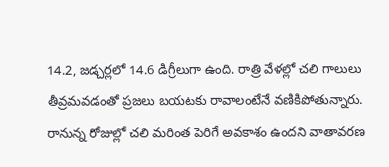14.2, జడ్చర్లలో 14.6 డిగ్రీలుగా ఉంది. రాత్రి వేళల్లో చలి గాలులు తీవ్రమవడంతో ప్రజలు బయటకు రావాలంటేనే వణికిపోతున్నారు. రానున్న రోజుల్లో చలి మరింత పెరిగే అవకాశం ఉందని వాతావరణ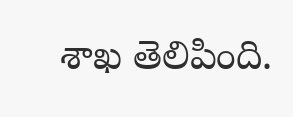శాఖ తెలిపింది.